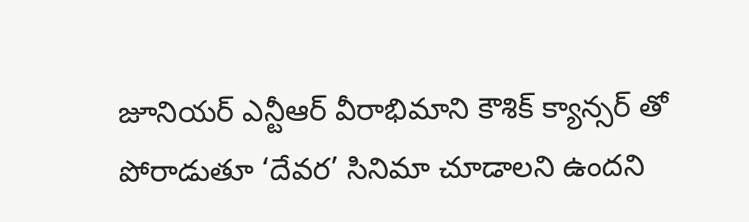జూనియర్ ఎన్టీఆర్ వీరాభిమాని కౌశిక్ క్యాన్సర్ తో పోరాడుతూ ‘దేవర’ సినిమా చూడాలని ఉందని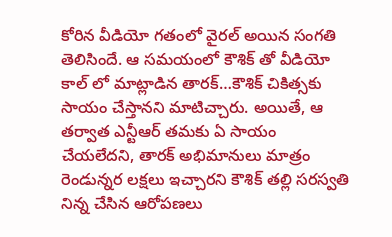కోరిన వీడియో గతంలో వైరల్ అయిన సంగతి తెలిసిందే. ఆ సమయంలో కౌశిక్ తో వీడియో కాల్ లో మాట్లాడిన తారక్…కౌశిక్ చికిత్సకు సాయం చేస్తానని మాటిచ్చారు. అయితే, ఆ తర్వాత ఎన్టీఆర్ తమకు ఏ సాయం చేయలేదని, తారక్ అభిమానులు మాత్రం రెండున్నర లక్షలు ఇచ్చారని కౌశిక్ తల్లి సరస్వతి నిన్న చేసిన ఆరోపణలు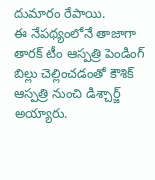దుమారం రేపాయి.
ఈ నేపథ్యంలోనే తాజాగా తారక్ టీం ఆస్పత్రి పెండింగ్ బిల్లు చెల్లించడంతో కౌశిక్ ఆస్పత్రి నుంచి డిశ్చార్జ్ అయ్యారు.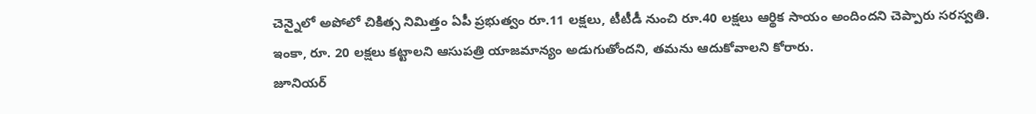చెన్నైలో అపోలో చికిత్స నిమిత్తం ఏపీ ప్రభుత్వం రూ.11 లక్షలు, టీటీడీ నుంచి రూ.40 లక్షలు ఆర్థిక సాయం అందిందని చెప్పారు సరస్వతి. ఇంకా, రూ. 20 లక్షలు కట్టాలని ఆసుపత్రి యాజమాన్యం అడుగుతోందని, తమను ఆదుకోవాలని కోరారు.
జూనియర్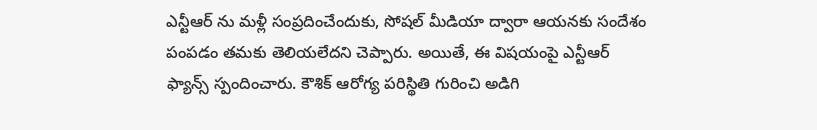ఎన్టీఆర్ ను మళ్లీ సంప్రదించేందుకు, సోషల్ మీడియా ద్వారా ఆయనకు సందేశం పంపడం తమకు తెలియలేదని చెప్పారు. అయితే, ఈ విషయంపై ఎన్టీఆర్ ఫ్యాన్స్ స్పందించారు. కౌశిక్ ఆరోగ్య పరిస్థితి గురించి అడిగి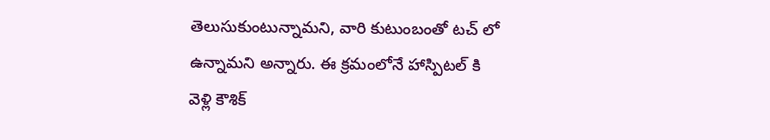తెలుసుకుంటున్నామని, వారి కుటుంబంతో టచ్ లో ఉన్నామని అన్నారు. ఈ క్రమంలోనే హాస్పిటల్ కి వెళ్లి కౌశిక్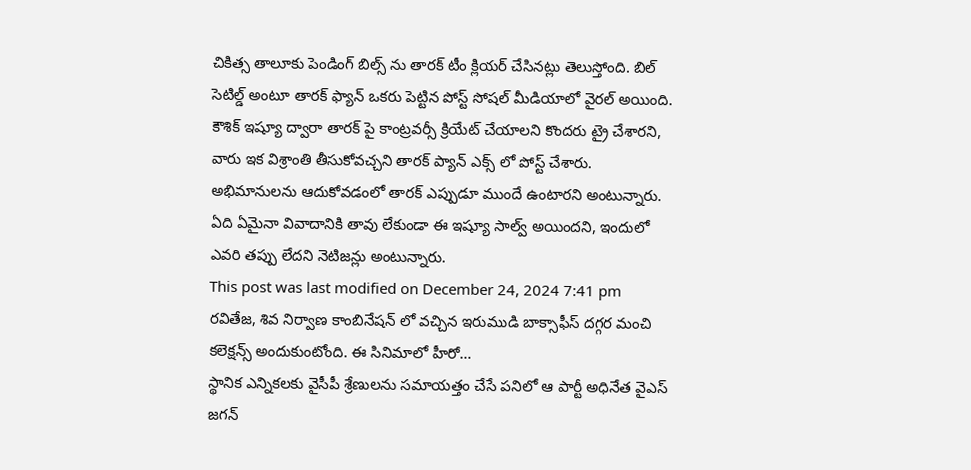చికిత్స తాలూకు పెండింగ్ బిల్స్ ను తారక్ టీం క్లియర్ చేసినట్లు తెలుస్తోంది. బిల్ సెటిల్డ్ అంటూ తారక్ ఫ్యాన్ ఒకరు పెట్టిన పోస్ట్ సోషల్ మీడియాలో వైరల్ అయింది.
కౌశిక్ ఇష్యూ ద్వారా తారక్ పై కాంట్రవర్సీ క్రియేట్ చేయాలని కొందరు ట్రై చేశారని, వారు ఇక విశ్రాంతి తీసుకోవచ్చని తారక్ ప్యాన్ ఎక్స్ లో పోస్ట్ చేశారు. అభిమానులను ఆదుకోవడంలో తారక్ ఎప్పుడూ ముందే ఉంటారని అంటున్నారు. ఏది ఏమైనా వివాదానికి తావు లేకుండా ఈ ఇష్యూ సాల్వ్ అయిందని, ఇందులో ఎవరి తప్పు లేదని నెటిజన్లు అంటున్నారు.
This post was last modified on December 24, 2024 7:41 pm
రవితేజ, శివ నిర్వాణ కాంబినేషన్ లో వచ్చిన ఇరుముడి బాక్సాఫీస్ దగ్గర మంచి కలెక్షన్స్ అందుకుంటోంది. ఈ సినిమాలో హీరో…
స్థానిక ఎన్నికలకు వైసీపీ శ్రేణులను సమాయత్తం చేసే పనిలో ఆ పార్టీ అధినేత వైఎస్ జగన్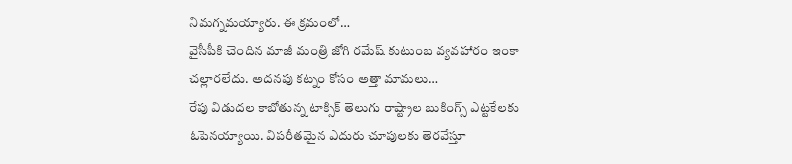నిమగ్నమయ్యారు. ఈ క్రమంలో…
వైసీపీకి చెందిన మాజీ మంత్రి జోగి రమేష్ కుటుంబ వ్యవహారం ఇంకా చల్లారలేదు. అదనపు కట్నం కోసం అత్తా మామలు…
రేపు విడుదల కాబోతున్న టాక్సిక్ తెలుగు రాష్ట్రాల బుకింగ్స్ ఎట్టకేలకు ఓపెనయ్యాయి. విపరీతమైన ఎదురు చూపులకు తెరవేస్తూ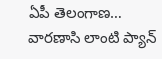ఏపీ తెలంగాణ…
వారణాసి లాంటి ప్యాన్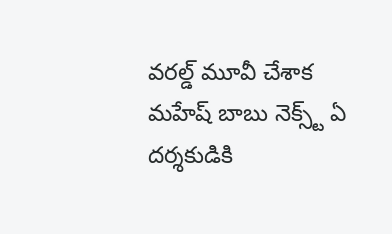వరల్డ్ మూవీ చేశాక మహేష్ బాబు నెక్స్ట్ ఏ దర్శకుడికి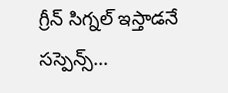గ్రీన్ సిగ్నల్ ఇస్తాడనే సస్పెన్స్…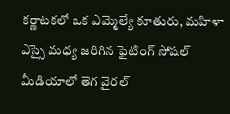కర్ణాటకలో ఒక ఎమ్మెల్యే కూతురు, మహిళా ఎస్సై మధ్య జరిగిన ఫైటింగ్ సోషల్ మీడియాలో తెగ వైరల్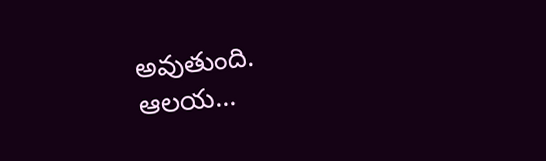అవుతుంది. ఆలయ…